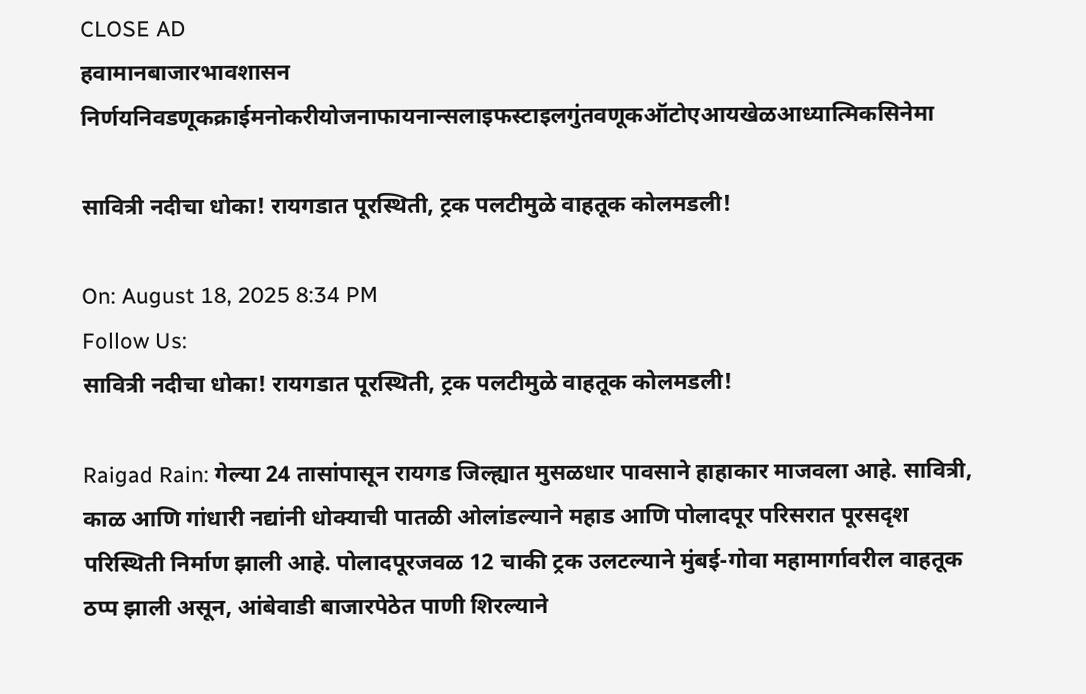CLOSE AD
हवामानबाजारभावशासन निर्णयनिवडणूकक्राईमनोकरीयोजनाफायनान्सलाइफस्टाइलगुंतवणूकऑटोएआयखेळआध्यात्मिकसिनेमा

सावित्री नदीचा धोका! रायगडात पूरस्थिती, ट्रक पलटीमुळे वाहतूक कोलमडली!

On: August 18, 2025 8:34 PM
Follow Us:
सावित्री नदीचा धोका! रायगडात पूरस्थिती, ट्रक पलटीमुळे वाहतूक कोलमडली!

Raigad Rain: गेल्या 24 तासांपासून रायगड जिल्ह्यात मुसळधार पावसाने हाहाकार माजवला आहे. सावित्री, काळ आणि गांधारी नद्यांनी धोक्याची पातळी ओलांडल्याने महाड आणि पोलादपूर परिसरात पूरसदृश परिस्थिती निर्माण झाली आहे. पोलादपूरजवळ 12 चाकी ट्रक उलटल्याने मुंबई-गोवा महामार्गावरील वाहतूक ठप्प झाली असून, आंबेवाडी बाजारपेठेत पाणी शिरल्याने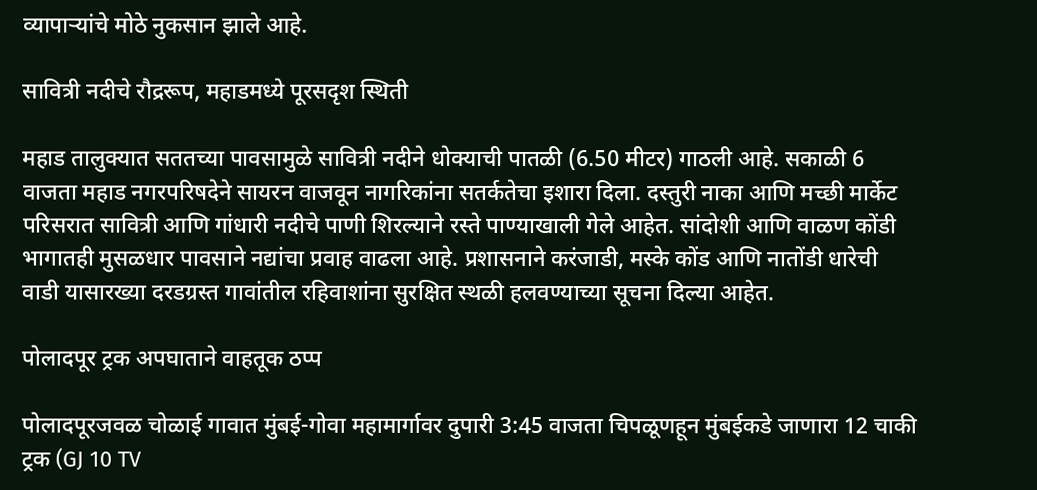व्यापाऱ्यांचे मोठे नुकसान झाले आहे.

सावित्री नदीचे रौद्ररूप, महाडमध्ये पूरसदृश स्थिती

महाड तालुक्यात सततच्या पावसामुळे सावित्री नदीने धोक्याची पातळी (6.50 मीटर) गाठली आहे. सकाळी 6 वाजता महाड नगरपरिषदेने सायरन वाजवून नागरिकांना सतर्कतेचा इशारा दिला. दस्तुरी नाका आणि मच्छी मार्केट परिसरात सावित्री आणि गांधारी नदीचे पाणी शिरल्याने रस्ते पाण्याखाली गेले आहेत. सांदोशी आणि वाळण कोंडी भागातही मुसळधार पावसाने नद्यांचा प्रवाह वाढला आहे. प्रशासनाने करंजाडी, मस्के कोंड आणि नातोंडी धारेची वाडी यासारख्या दरडग्रस्त गावांतील रहिवाशांना सुरक्षित स्थळी हलवण्याच्या सूचना दिल्या आहेत.

पोलादपूर ट्रक अपघाताने वाहतूक ठप्प

पोलादपूरजवळ चोळाई गावात मुंबई-गोवा महामार्गावर दुपारी 3:45 वाजता चिपळूणहून मुंबईकडे जाणारा 12 चाकी ट्रक (GJ 10 TV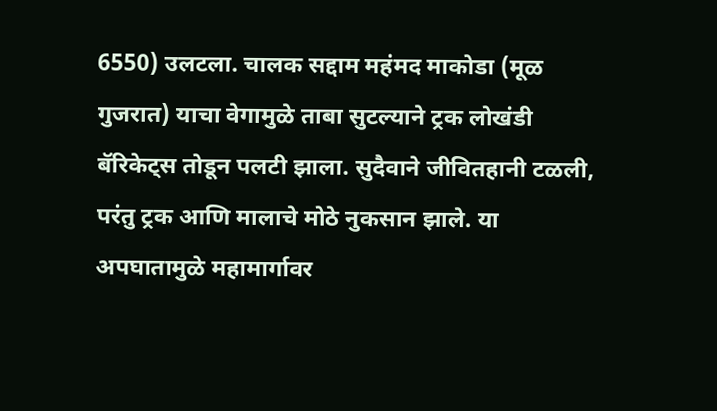6550) उलटला. चालक सद्दाम महंमद माकोडा (मूळ गुजरात) याचा वेगामुळे ताबा सुटल्याने ट्रक लोखंडी बॅरिकेट्स तोडून पलटी झाला. सुदैवाने जीवितहानी टळली, परंतु ट्रक आणि मालाचे मोठे नुकसान झाले. या अपघातामुळे महामार्गावर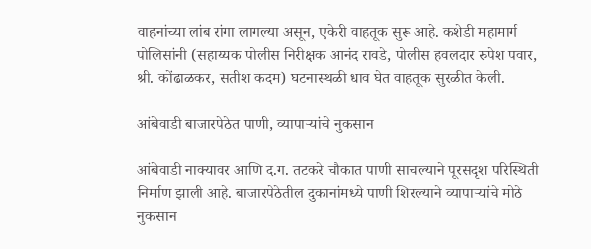वाहनांच्या लांब रांगा लागल्या असून, एकेरी वाहतूक सुरू आहे. कशेडी महामार्ग पोलिसांनी (सहाय्यक पोलीस निरीक्षक आनंद रावडे, पोलीस हवलदार रुपेश पवार, श्री. कोंढाळकर, सतीश कदम) घटनास्थळी धाव घेत वाहतूक सुरळीत केली.

आंबेवाडी बाजारपेठेत पाणी, व्यापाऱ्यांचे नुकसान

आंबेवाडी नाक्यावर आणि द.ग. तटकरे चौकात पाणी साचल्याने पूरसदृश परिस्थिती निर्माण झाली आहे. बाजारपेठेतील दुकानांमध्ये पाणी शिरल्याने व्यापाऱ्यांचे मोठे नुकसान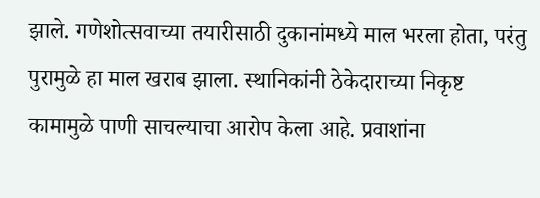झाले. गणेशोत्सवाच्या तयारीसाठी दुकानांमध्ये माल भरला होता, परंतु पुरामुळे हा माल खराब झाला. स्थानिकांनी ठेकेदाराच्या निकृष्ट कामामुळे पाणी साचल्याचा आरोप केला आहे. प्रवाशांना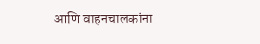आणि वाहनचालकांना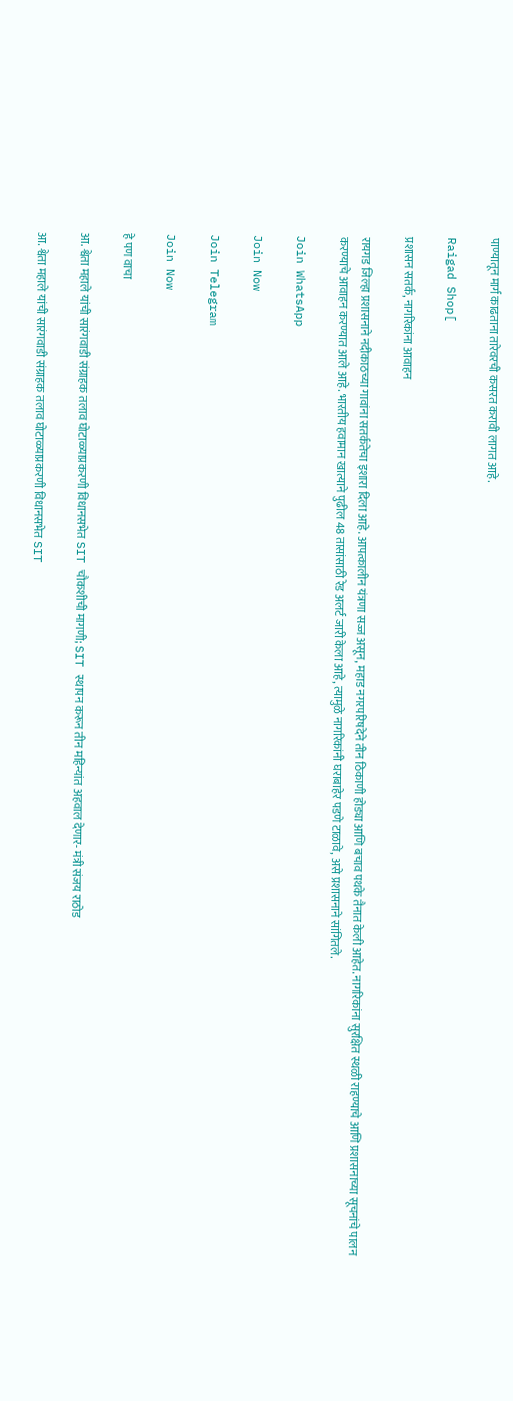पाण्यातून मार्ग काढताना तारेवरची कसरत करावी लागत आहे.

Raigad Shop[

प्रशासन सतर्क, नागरिकांना आवाहन

रायगड जिल्हा प्रशासनाने नदीकाठच्या गावांना सतर्कतेचा इशारा दिला आहे. आपत्कालीन यंत्रणा सज्ज असून, महाड नगरपरिषदेने तीन ठिकाणी होड्या आणि बचाव पथके तैनात केली आहेत. नागरिकांना सुरक्षित स्थळी राहण्याचे आणि प्रशासनाच्या सूचनांचे पालन करण्याचे आवाहन करण्यात आले आहे. भारतीय हवामान खात्याने पुढील 48 तासांसाठी रेड अलर्ट जारी केला आहे, त्यामुळे नागरिकांनी घराबाहेर पडणे टाळावे, असे प्रशासनाने सांगितले.

Join WhatsApp

Join Now

Join Telegram

Join Now

हे पण वाचा

आ. श्वेता महाले यांची सारंगवाडी संग्राहक तलाव घोटाळ्याप्रकरणी विधानसभेत SIT चौकशीची मागणी; SIT स्थापन करून तीन महिन्यांत अहवाल देणार- मंत्री संजय राठोड

आ. श्वेता महाले यांची सारंगवाडी संग्राहक तलाव घोटाळ्याप्रकरणी विधानसभेत SIT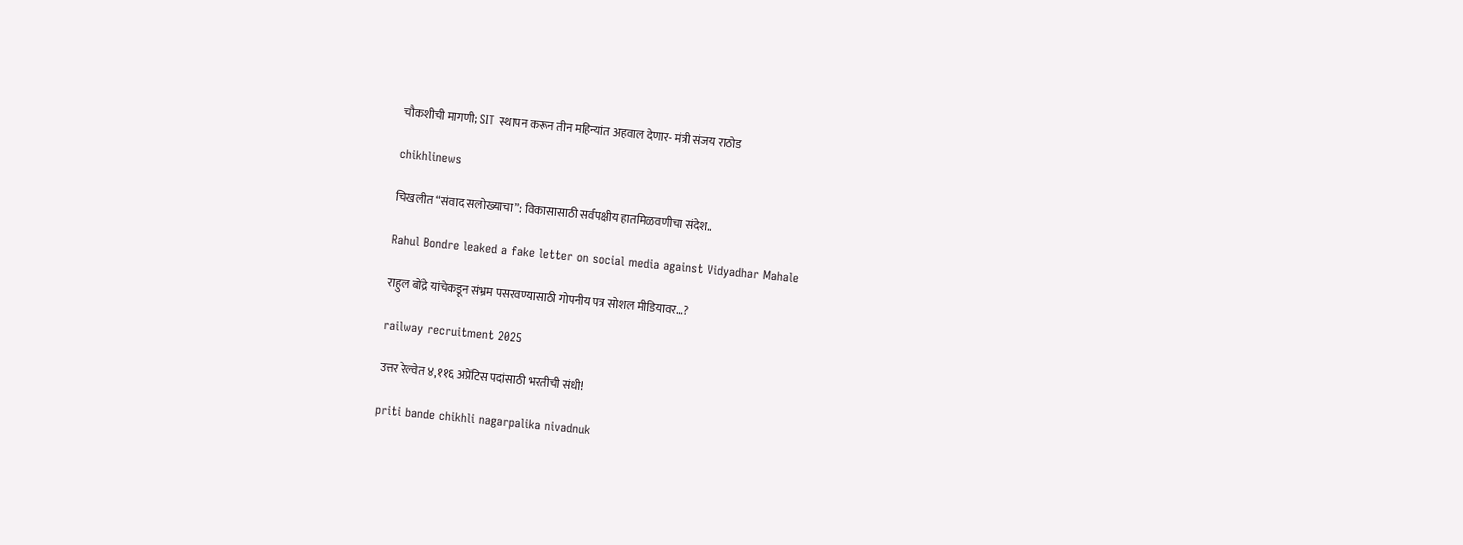चौकशीची मागणी; SIT स्थापन करून तीन महिन्यांत अहवाल देणार- मंत्री संजय राठोड

chikhlinews

चिखलीत “संवाद सलोख्याचा”: विकासासाठी सर्वपक्षीय हातमिळवणीचा संदेश..

Rahul Bondre leaked a fake letter on social media against Vidyadhar Mahale

राहुल बोंद्रे यांचेकडून संभ्रम पसरवण्यासाठी गोपनीय पत्र सोशल मीडियावर…?

railway recruitment 2025

उत्तर रेल्वेत ४,११६ अप्रेंटिस पदांसाठी भरतीची संधी!

priti bande chikhli nagarpalika nivadnuk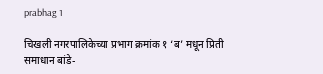prabhag 1

चिखली नगरपालिकेच्या प्रभाग क्रमांक १ ‘ब’ मधून प्रिती समाधान बांडे-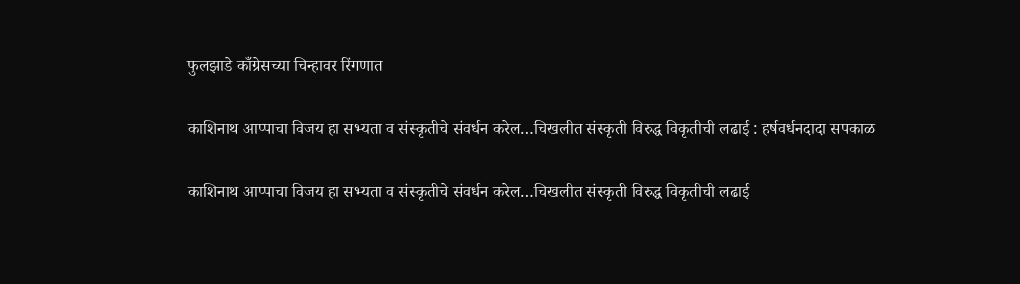फुलझाडे काँग्रेसच्या चिन्हावर रिंगणात

काशिनाथ आप्पाचा विजय हा सभ्यता व संस्कृतीचे संवर्धन करेल…चिखलीत संस्कृती विरुद्ध विकृतीची लढाई : हर्षवर्धनदादा सपकाळ

काशिनाथ आप्पाचा विजय हा सभ्यता व संस्कृतीचे संवर्धन करेल…चिखलीत संस्कृती विरुद्ध विकृतीची लढाई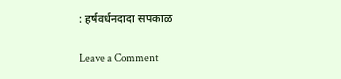: हर्षवर्धनदादा सपकाळ

Leave a Comment